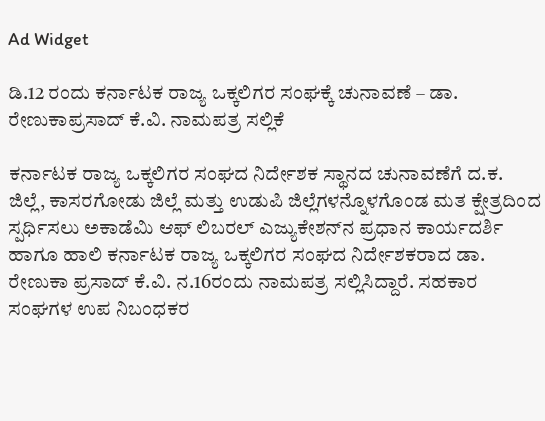Ad Widget

ಡಿ.12 ರಂದು ಕರ್ನಾಟಕ ರಾಜ್ಯ ಒಕ್ಕಲಿಗರ ಸಂಘಕ್ಕೆ ಚುನಾವಣೆ – ಡಾ. ರೇಣುಕಾಪ್ರಸಾದ್ ಕೆ.ವಿ. ನಾಮಪತ್ರ ಸಲ್ಲಿಕೆ

ಕರ್ನಾಟಕ ರಾಜ್ಯ ಒಕ್ಕಲಿಗರ ಸಂಘದ ನಿರ್ದೇಶಕ ಸ್ಥಾನದ ಚುನಾವಣೆಗೆ ದ.ಕ. ಜಿಲ್ಲೆ, ಕಾಸರಗೋಡು ಜಿಲ್ಲೆ ಮತ್ತು ಉಡುಪಿ ಜಿಲ್ಲೆಗಳನ್ನೊಳಗೊಂಡ ಮತ ಕ್ಷೇತ್ರದಿಂದ ಸ್ಪರ್ಧಿಸಲು ಅಕಾಡೆಮಿ ಆಫ್ ಲಿಬರಲ್ ಎಜ್ಯುಕೇಶನ್‌ನ ಪ್ರಧಾನ ಕಾರ್ಯದರ್ಶಿ ಹಾಗೂ ಹಾಲಿ ಕರ್ನಾಟಕ ರಾಜ್ಯ ಒಕ್ಕಲಿಗರ ಸಂಘದ ನಿರ್ದೇಶಕರಾದ ಡಾ. ರೇಣುಕಾ ಪ್ರಸಾದ್ ಕೆ.ವಿ. ನ.16ರಂದು ನಾಮಪತ್ರ ಸಲ್ಲಿಸಿದ್ದಾರೆ. ಸಹಕಾರ ಸಂಘಗಳ ಉಪ ನಿಬಂಧಕರ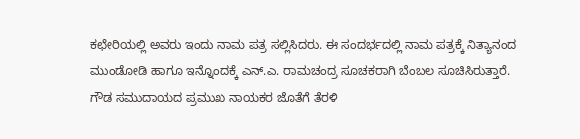ಕಛೇರಿಯಲ್ಲಿ ಅವರು ಇಂದು ನಾಮ ಪತ್ರ ಸಲ್ಲಿಸಿದರು. ಈ ಸಂದರ್ಭದಲ್ಲಿ ನಾಮ ಪತ್ರಕ್ಕೆ ನಿತ್ಯಾನಂದ ಮುಂಡೋಡಿ ಹಾಗೂ ಇನ್ನೊಂದಕ್ಕೆ ಎನ್.ಎ. ರಾಮಚಂದ್ರ ಸೂಚಕರಾಗಿ ಬೆಂಬಲ ಸೂಚಿಸಿರುತ್ತಾರೆ. ಗೌಡ ಸಮುದಾಯದ ಪ್ರಮುಖ ನಾಯಕರ ಜೊತೆಗೆ ತೆರಳಿ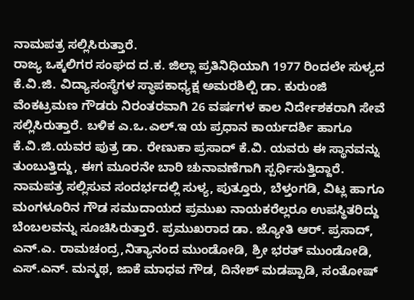ನಾಮಪತ್ರ ಸಲ್ಲಿಸಿರುತ್ತಾರೆ.
ರಾಜ್ಯ ಒಕ್ಕಲಿಗರ ಸಂಘದ ದ.ಕ. ಜಿಲ್ಲಾ ಪ್ರತಿನಿಧಿಯಾಗಿ 1977 ರಿಂದಲೇ ಸುಳ್ಯದ ಕೆ.ವಿ.ಜಿ. ವಿದ್ಯಾಸಂಸ್ಥೆಗಳ ಸ್ಥಾಪಕಾಧ್ಯಕ್ಷ ಅಮರಶಿಲ್ಪಿ ಡಾ. ಕುರುಂಜಿ ವೆಂಕಟ್ರಮಣ ಗೌಡರು ನಿರಂತರವಾಗಿ 26 ವರ್ಷಗಳ ಕಾಲ ನಿರ್ದೇಶಕರಾಗಿ ಸೇವೆ ಸಲ್ಲಿಸಿರುತ್ತಾರೆ. ಬಳಿಕ ಎ.ಒ.ಎಲ್.ಇ ಯ ಪ್ರಧಾನ ಕಾರ್ಯದರ್ಶಿ ಹಾಗೂ ಕೆ.ವಿ.ಜಿ.ಯವರ ಪುತ್ರ ಡಾ. ರೇಣುಕಾ ಪ್ರಸಾದ್ ಕೆ.ವಿ. ಯವರು ಈ ಸ್ಥಾನವನ್ನು ತುಂಬುತ್ತಿದ್ದು, ಈಗ ಮೂರನೇ ಬಾರಿ ಚುನಾವಣೆಗಾಗಿ ಸ್ಪರ್ಧಿಸುತ್ತಿದ್ದಾರೆ. ನಾಮಪತ್ರ ಸಲ್ಲಿಸುವ ಸಂದರ್ಭದಲ್ಲಿ ಸುಳ್ಯ, ಪುತ್ತೂರು, ಬೆಳ್ತಂಗಡಿ, ವಿಟ್ಲ ಹಾಗೂ ಮಂಗಳೂರಿನ ಗೌಡ ಸಮುದಾಯದ ಪ್ರಮುಖ ನಾಯಕರೆಲ್ಲರೂ ಉಪಸ್ಥಿತರಿದ್ದು ಬೆಂಬಲವನ್ನು ಸೂಚಿಸಿರುತ್ತಾರೆ. ಪ್ರಮುಖರಾದ ಡಾ. ಜ್ಯೋತಿ ಆರ್. ಪ್ರಸಾದ್, ಎನ್.ಎ. ರಾಮಚಂದ್ರ,ನಿತ್ಯಾನಂದ ಮುಂಡೋಡಿ, ಶ್ರೀ ಭರತ್ ಮುಂಡೋಡಿ, ಎಸ್.ಎನ್. ಮನ್ಮಥ, ಜಾಕೆ ಮಾಧವ ಗೌಡ, ದಿನೇಶ್ ಮಡಪ್ಪಾಡಿ, ಸಂತೋಷ್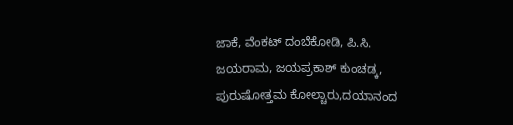ಜಾಕೆ, ವೆಂಕಟ್ ದಂಬೆಕೋಡಿ, ಪಿ.ಸಿ. ಜಯರಾಮ, ಜಯಪ್ರಕಾಶ್ ಕುಂಚಡ್ಕ, ಪುರುಷೋತ್ತಮ ಕೋಲ್ಚಾರು,ದಯಾನಂದ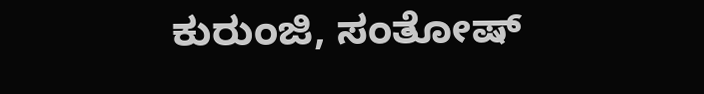ಕುರುಂಜಿ, ಸಂತೋಷ್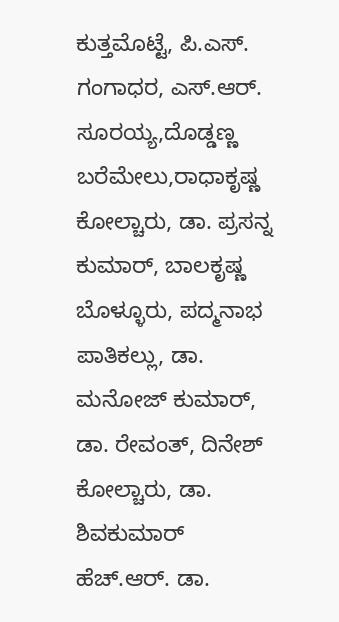ಕುತ್ತಮೊಟ್ಟೆ, ಪಿ.ಎಸ್. ಗಂಗಾಧರ, ಎಸ್.ಆರ್. ಸೂರಯ್ಯ,ದೊಡ್ಡಣ್ಣ ಬರೆಮೇಲು,ರಾಧಾಕೃಷ್ಣ ಕೋಲ್ಚಾರು, ಡಾ. ಪ್ರಸನ್ನ ಕುಮಾರ್, ಬಾಲಕೃಷ್ಣ ಬೊಳ್ಳೂರು, ಪದ್ಮನಾಭ ಪಾತಿಕಲ್ಲು, ಡಾ. ಮನೋಜ್ ಕುಮಾರ್, ಡಾ. ರೇವಂತ್, ದಿನೇಶ್ ಕೋಲ್ಚಾರು, ಡಾ. ಶಿವಕುಮಾರ್ ಹೆಚ್.ಆರ್. ಡಾ.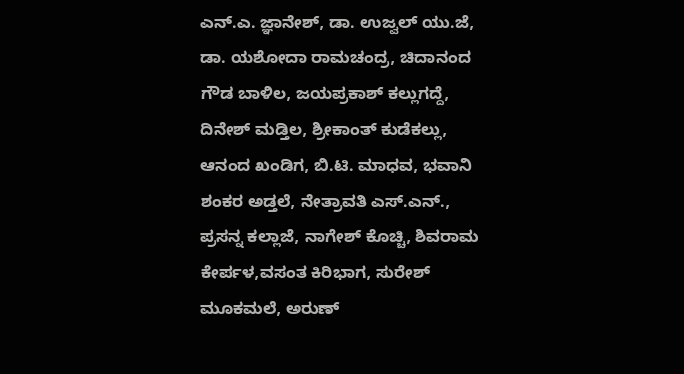ಎನ್.ಎ. ಜ್ಞಾನೇಶ್, ಡಾ. ಉಜ್ವಲ್ ಯು.ಜೆ, ಡಾ. ಯಶೋದಾ ರಾಮಚಂದ್ರ, ಚಿದಾನಂದ ಗೌಡ ಬಾಳಿಲ, ಜಯಪ್ರಕಾಶ್ ಕಲ್ಲುಗದ್ದೆ, ದಿನೇಶ್ ಮಡ್ತಿಲ, ಶ್ರೀಕಾಂತ್ ಕುಡೆಕಲ್ಲು, ಆನಂದ ಖಂಡಿಗ, ಬಿ.ಟಿ. ಮಾಧವ, ಭವಾನಿ ಶಂಕರ ಅಡ್ತಲೆ, ನೇತ್ರಾವತಿ ಎಸ್.ಎನ್., ಪ್ರಸನ್ನ ಕಲ್ಲಾಜೆ, ನಾಗೇಶ್ ಕೊಚ್ಚಿ, ಶಿವರಾಮ ಕೇರ್ಪಳ,ವಸಂತ ಕಿರಿಭಾಗ, ಸುರೇಶ್ ಮೂಕಮಲೆ, ಅರುಣ್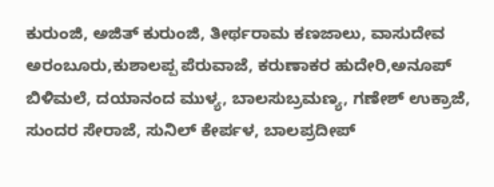ಕುರುಂಜಿ, ಅಜಿತ್ ಕುರುಂಜಿ, ತೀರ್ಥರಾಮ ಕಣಜಾಲು, ವಾಸುದೇವ ಅರಂಬೂರು,ಕುಶಾಲಪ್ಪ ಪೆರುವಾಜೆ, ಕರುಣಾಕರ ಹುದೇರಿ,ಅನೂಪ್ ಬಿಳಿಮಲೆ, ದಯಾನಂದ ಮುಳ್ಯ, ಬಾಲಸುಬ್ರಮಣ್ಯ, ಗಣೇಶ್ ಉಕ್ರಾಜೆ, ಸುಂದರ ಸೇರಾಜೆ, ಸುನಿಲ್ ಕೇರ್ಪಳ, ಬಾಲಪ್ರದೀಪ್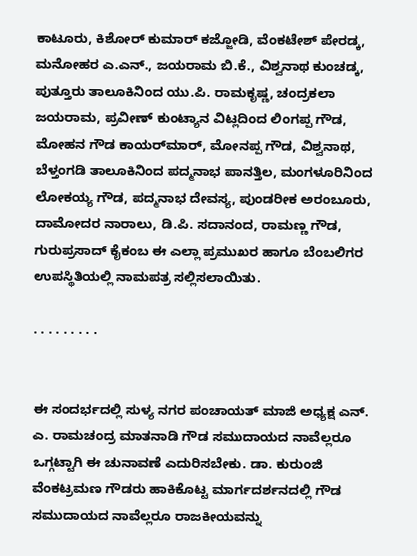ಕಾಟೂರು, ಕಿಶೋರ್ ಕುಮಾರ್ ಕಜ್ಜೋಡಿ, ವೆಂಕಟೇಶ್ ಪೇರಡ್ಕ, ಮನೋಹರ ಎ.ಎನ್., ಜಯರಾಮ ಬಿ.ಕೆ., ವಿಶ್ವನಾಥ ಕುಂಚಡ್ಕ, ಪುತ್ತೂರು ತಾಲೂಕಿನಿಂದ ಯು.ಪಿ. ರಾಮಕೃಷ್ಣ, ಚಂದ್ರಕಲಾ ಜಯರಾಮ, ಪ್ರವೀಣ್ ಕುಂಟ್ಯಾನ ವಿಟ್ಲದಿಂದ ಲಿಂಗಪ್ಪ ಗೌಡ, ಮೋಹನ ಗೌಡ ಕಾಯರ್‌ಮಾರ್, ಮೋನಪ್ಪ ಗೌಡ, ವಿಶ್ವನಾಥ, ಬೆಳ್ತಂಗಡಿ ತಾಲೂಕಿನಿಂದ ಪದ್ಮನಾಭ ಪಾನತ್ತಿಲ, ಮಂಗಳೂರಿನಿಂದ ಲೋಕಯ್ಯ ಗೌಡ, ಪದ್ಮನಾಭ ದೇವಸ್ಯ, ಪುಂಡರೀಕ ಅರಂಬೂರು, ದಾಮೋದರ ನಾರಾಲು, ಡಿ.ಪಿ. ಸದಾನಂದ, ರಾಮಣ್ಣ ಗೌಡ, ಗುರುಪ್ರಸಾದ್ ಕೈಕಂಬ ಈ ಎಲ್ಲಾ ಪ್ರಮುಖರ ಹಾಗೂ ಬೆಂಬಲಿಗರ ಉಪಸ್ಥಿತಿಯಲ್ಲಿ ನಾಮಪತ್ರ ಸಲ್ಲಿಸಲಾಯಿತು.

. . . . . . . . .


ಈ ಸಂದರ್ಭದಲ್ಲಿ ಸುಳ್ಯ ನಗರ ಪಂಚಾಯತ್ ಮಾಜಿ ಅಧ್ಯಕ್ಷ ಎನ್. ಎ. ರಾಮಚಂದ್ರ ಮಾತನಾಡಿ ಗೌಡ ಸಮುದಾಯದ ನಾವೆಲ್ಲರೂ ಒಗ್ಗಟ್ಟಾಗಿ ಈ ಚುನಾವಣೆ ಎದುರಿಸಬೇಕು. ಡಾ. ಕುರುಂಜಿ ವೆಂಕಟ್ರಮಣ ಗೌಡರು ಹಾಕಿಕೊಟ್ಟ ಮಾರ್ಗದರ್ಶನದಲ್ಲಿ ಗೌಡ ಸಮುದಾಯದ ನಾವೆಲ್ಲರೂ ರಾಜಕೀಯವನ್ನು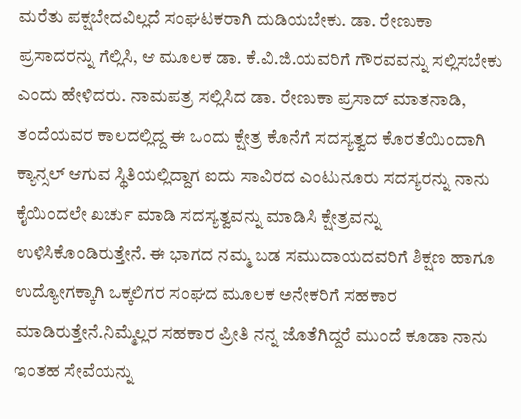ಮರೆತು ಪಕ್ಷಬೇದವಿಲ್ಲದೆ ಸಂಘಟಕರಾಗಿ ದುಡಿಯಬೇಕು. ಡಾ. ರೇಣುಕಾ ಪ್ರಸಾದರನ್ನು ಗೆಲ್ಲಿಸಿ, ಆ ಮೂಲಕ ಡಾ. ಕೆ.ವಿ.ಜಿ.ಯವರಿಗೆ ಗೌರವವನ್ನು ಸಲ್ಲಿಸಬೇಕು ಎಂದು ಹೇಳಿದರು. ನಾಮಪತ್ರ ಸಲ್ಲಿಸಿದ ಡಾ. ರೇಣುಕಾ ಪ್ರಸಾದ್ ಮಾತನಾಡಿ, ತಂದೆಯವರ ಕಾಲದಲ್ಲಿದ್ದ ಈ ಒಂದು ಕ್ಷೇತ್ರ ಕೊನೆಗೆ ಸದಸ್ಯತ್ವದ ಕೊರತೆಯಿಂದಾಗಿ ಕ್ಯಾನ್ಸಲ್ ಆಗುವ ಸ್ಥಿತಿಯಲ್ಲಿದ್ದಾಗ ಐದು ಸಾವಿರದ ಎಂಟುನೂರು ಸದಸ್ಯರನ್ನು ನಾನು ಕೈಯಿಂದಲೇ ಖರ್ಚು ಮಾಡಿ ಸದಸ್ಯತ್ವವನ್ನು ಮಾಡಿಸಿ ಕ್ಷೇತ್ರವನ್ನು ಉಳಿಸಿಕೊಂಡಿರುತ್ತೇನೆ. ಈ ಭಾಗದ ನಮ್ಮ ಬಡ ಸಮುದಾಯದವರಿಗೆ ಶಿಕ್ಷಣ ಹಾಗೂ ಉದ್ಯೋಗಕ್ಕಾಗಿ ಒಕ್ಕಲಿಗರ ಸಂಘದ ಮೂಲಕ ಅನೇಕರಿಗೆ ಸಹಕಾರ ಮಾಡಿರುತ್ತೇನೆ.ನಿಮ್ಮೆಲ್ಲರ ಸಹಕಾರ ಪ್ರೀತಿ ನನ್ನ ಜೊತೆಗಿದ್ದರೆ ಮುಂದೆ ಕೂಡಾ ನಾನು ಇಂತಹ ಸೇವೆಯನ್ನು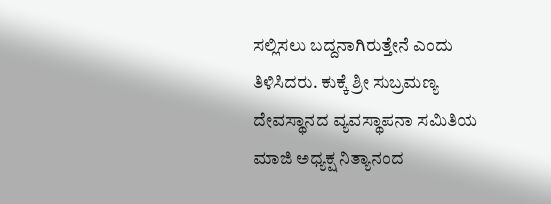ಸಲ್ಲಿಸಲು ಬದ್ದನಾಗಿರುತ್ತೇನೆ ಎಂದು ತಿಳಿಸಿದರು. ಕುಕ್ಕೆ ಶ್ರೀ ಸುಬ್ರಮಣ್ಯ ದೇವಸ್ಥಾನದ ವ್ಯವಸ್ಥಾಪನಾ ಸಮಿತಿಯ ಮಾಜಿ ಅಧ್ಯಕ್ಷ ನಿತ್ಯಾನಂದ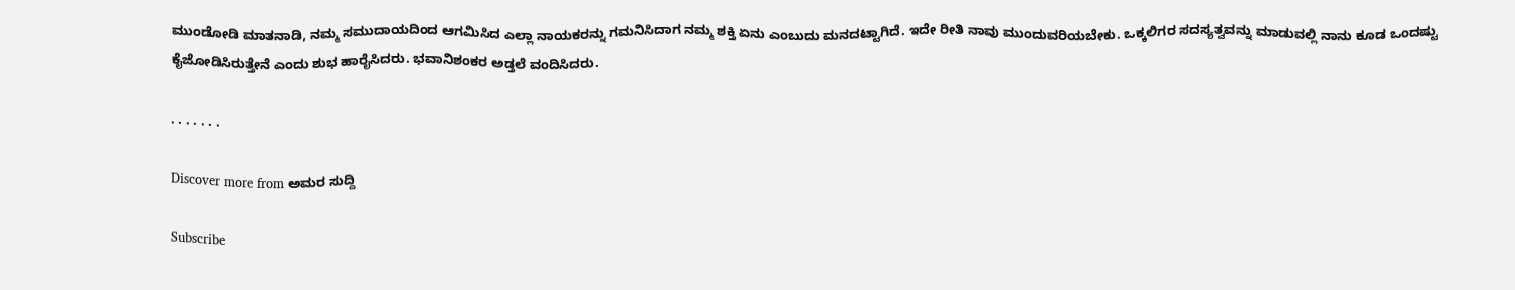ಮುಂಡೋಡಿ ಮಾತನಾಡಿ, ನಮ್ಮ ಸಮುದಾಯದಿಂದ ಆಗಮಿಸಿದ ಎಲ್ಲಾ ನಾಯಕರನ್ನು ಗಮನಿಸಿದಾಗ ನಮ್ಮ ಶಕ್ತಿ ಏನು ಎಂಬುದು ಮನದಟ್ಟಾಗಿದೆ. ಇದೇ ರೀತಿ ನಾವು ಮುಂದುವರಿಯಬೇಕು. ಒಕ್ಕಲಿಗರ ಸದಸ್ಯತ್ವವನ್ನು ಮಾಡುವಲ್ಲಿ ನಾನು ಕೂಡ ಒಂದಷ್ಟು ಕೈಜೋಡಿಸಿರುತ್ತೇನೆ ಎಂದು ಶುಭ ಹಾರೈಸಿದರು. ಭವಾನಿಶಂಕರ ಅಡ್ತಲೆ ವಂದಿಸಿದರು.

. . . . . . .

Discover more from ಅಮರ ಸುದ್ದಿ

Subscribe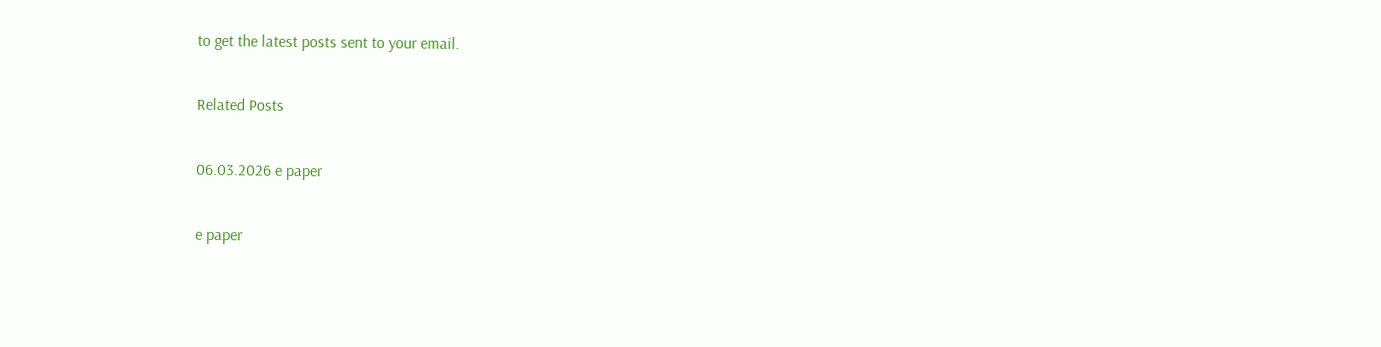to get the latest posts sent to your email.

Related Posts

06.03.2026 e paper

e paper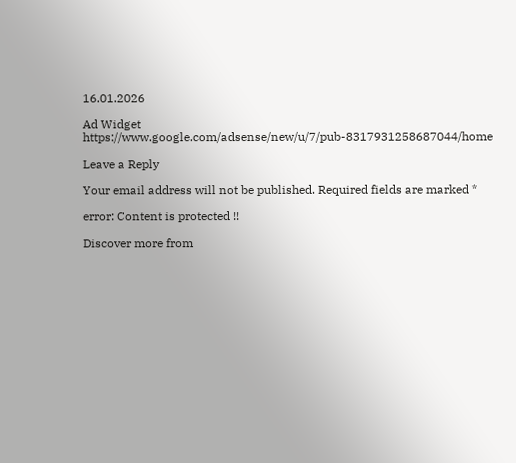16.01.2026

Ad Widget
https://www.google.com/adsense/new/u/7/pub-8317931258687044/home

Leave a Reply

Your email address will not be published. Required fields are marked *

error: Content is protected !!

Discover more from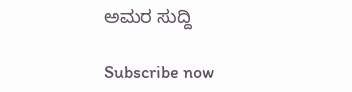ಅಮರ ಸುದ್ದಿ

Subscribe now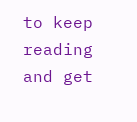to keep reading and get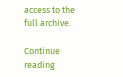access to the full archive.

Continue reading